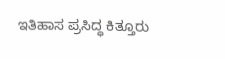ಇತಿಹಾಸ ಪ್ರಸಿದ್ಧ ಕಿತ್ತೂರು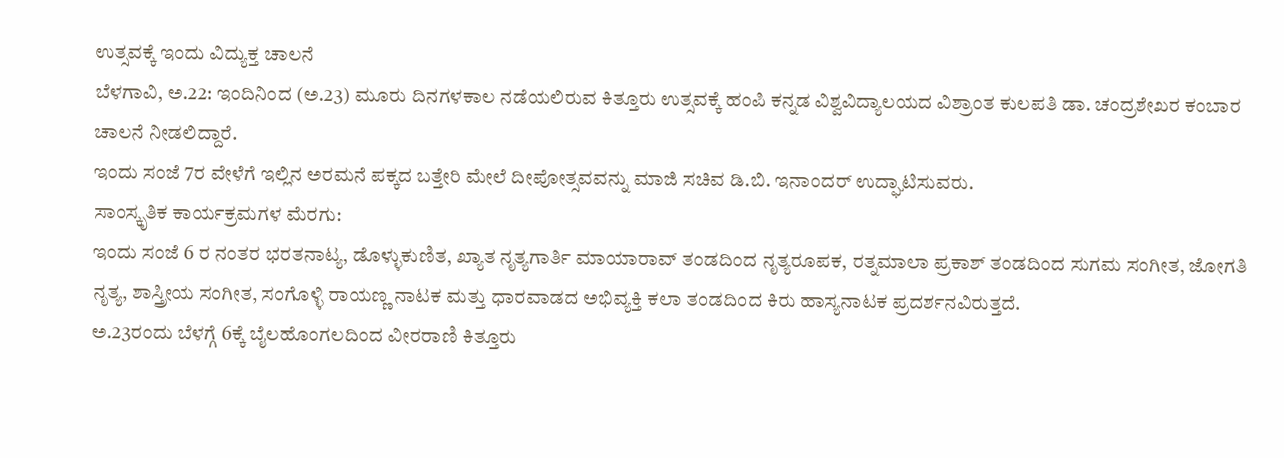ಉತ್ಸವಕ್ಕೆ ಇಂದು ವಿದ್ಯುಕ್ತ ಚಾಲನೆ
ಬೆಳಗಾವಿ, ಅ.22: ಇಂದಿನಿಂದ (ಅ.23) ಮೂರು ದಿನಗಳಕಾಲ ನಡೆಯಲಿರುವ ಕಿತ್ತೂರು ಉತ್ಸವಕ್ಕೆ ಹಂಪಿ ಕನ್ನಡ ವಿಶ್ವವಿದ್ಯಾಲಯದ ವಿಶ್ರಾಂತ ಕುಲಪತಿ ಡಾ. ಚಂದ್ರಶೇಖರ ಕಂಬಾರ ಚಾಲನೆ ನೀಡಲಿದ್ದಾರೆ.
ಇಂದು ಸಂಜೆ 7ರ ವೇಳೆಗೆ ಇಲ್ಲಿನ ಅರಮನೆ ಪಕ್ಕದ ಬತ್ತೇರಿ ಮೇಲೆ ದೀಪೋತ್ಸವವನ್ನು ಮಾಜಿ ಸಚಿವ ಡಿ.ಬಿ. ಇನಾಂದರ್ ಉದ್ಘಾಟಿಸುವರು.
ಸಾಂಸ್ಕೃತಿಕ ಕಾರ್ಯಕ್ರಮಗಳ ಮೆರಗು:
ಇಂದು ಸಂಜೆ 6 ರ ನಂತರ ಭರತನಾಟ್ಯ, ಡೊಳ್ಳುಕುಣಿತ, ಖ್ಯಾತ ನೃತ್ಯಗಾರ್ತಿ ಮಾಯಾರಾವ್ ತಂಡದಿಂದ ನೃತ್ಯರೂಪಕ, ರತ್ನಮಾಲಾ ಪ್ರಕಾಶ್ ತಂಡದಿಂದ ಸುಗಮ ಸಂಗೀತ, ಜೋಗತಿ ನೃತ್ಯ, ಶಾಸ್ತ್ರೀಯ ಸಂಗೀತ, ಸಂಗೊಳ್ಳಿ ರಾಯಣ್ಣ ನಾಟಕ ಮತ್ತು ಧಾರವಾಡದ ಅಭಿವ್ಯಕ್ತಿ ಕಲಾ ತಂಡದಿಂದ ಕಿರು ಹಾಸ್ಯನಾಟಕ ಪ್ರದರ್ಶನವಿರುತ್ತದೆ.
ಅ.23ರಂದು ಬೆಳಗ್ಗೆ 6ಕ್ಕೆ ಬೈಲಹೊಂಗಲದಿಂದ ವೀರರಾಣಿ ಕಿತ್ತೂರು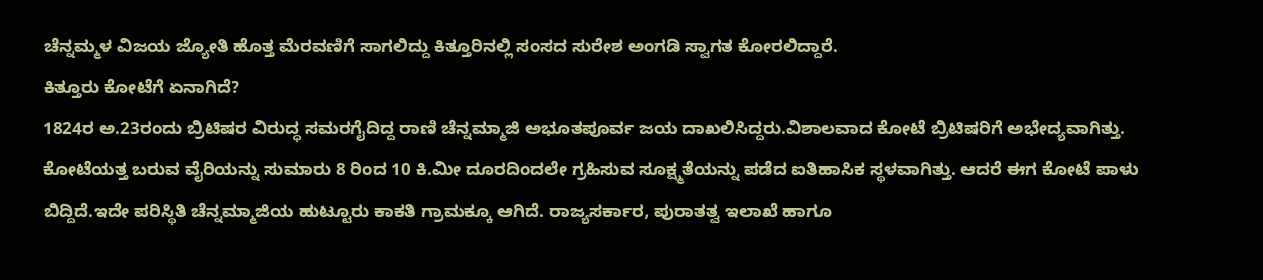ಚೆನ್ನಮ್ಮಳ ವಿಜಯ ಜ್ಯೋತಿ ಹೊತ್ತ ಮೆರವಣಿಗೆ ಸಾಗಲಿದ್ದು ಕಿತ್ತೂರಿನಲ್ಲಿ ಸಂಸದ ಸುರೇಶ ಅಂಗಡಿ ಸ್ವಾಗತ ಕೋರಲಿದ್ದಾರೆ.
ಕಿತ್ತೂರು ಕೋಟೆಗೆ ಏನಾಗಿದೆ?
1824ರ ಅ.23ರಂದು ಬ್ರಿಟಿಷರ ವಿರುದ್ಧ ಸಮರಗೈದಿದ್ದ ರಾಣಿ ಚೆನ್ನಮ್ಮಾಜಿ ಅಭೂತಪೂರ್ವ ಜಯ ದಾಖಲಿಸಿದ್ದರು.ವಿಶಾಲವಾದ ಕೋಟೆ ಬ್ರಿಟಿಷರಿಗೆ ಅಭೇದ್ಯವಾಗಿತ್ತು. ಕೋಟೆಯತ್ತ ಬರುವ ವೈರಿಯನ್ನು ಸುಮಾರು 8 ರಿಂದ 10 ಕಿ.ಮೀ ದೂರದಿಂದಲೇ ಗ್ರಹಿಸುವ ಸೂಕ್ಷ್ಮತೆಯನ್ನು ಪಡೆದ ಐತಿಹಾಸಿಕ ಸ್ಥಳವಾಗಿತ್ತು. ಆದರೆ ಈಗ ಕೋಟೆ ಪಾಳು ಬಿದ್ದಿದೆ.ಇದೇ ಪರಿಸ್ಥಿತಿ ಚೆನ್ನಮ್ಮಾಜಿಯ ಹುಟ್ಟೂರು ಕಾಕತಿ ಗ್ರಾಮಕ್ಕೂ ಆಗಿದೆ. ರಾಜ್ಯಸರ್ಕಾರ, ಪುರಾತತ್ವ ಇಲಾಖೆ ಹಾಗೂ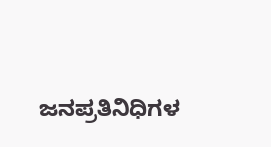ಜನಪ್ರತಿನಿಧಿಗಳ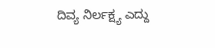ದಿವ್ಯ ನಿರ್ಲಕ್ಷ್ಯ ಎದ್ದು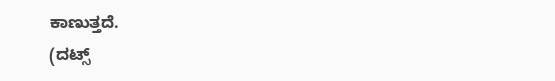ಕಾಣುತ್ತದೆ.
(ದಟ್ಸ್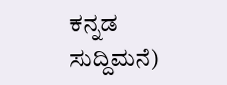ಕನ್ನಡ ಸುದ್ದಿಮನೆ)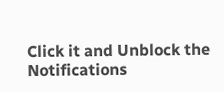Click it and Unblock the Notifications